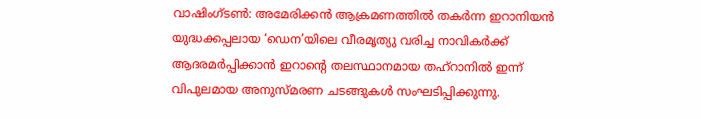വാഷിംഗ്ടൺ: അമേരിക്കൻ ആക്രമണത്തിൽ തകർന്ന ഇറാനിയൻ യുദ്ധക്കപ്പലായ ‘ഡെന’യിലെ വീരമൃത്യു വരിച്ച നാവികർക്ക് ആദരമർപ്പിക്കാൻ ഇറാന്റെ തലസ്ഥാനമായ തഹ്റാനിൽ ഇന്ന് വിപുലമായ അനുസ്മരണ ചടങ്ങുകൾ സംഘടിപ്പിക്കുന്നു.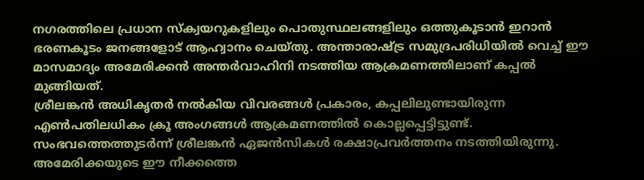നഗരത്തിലെ പ്രധാന സ്ക്വയറുകളിലും പൊതുസ്ഥലങ്ങളിലും ഒത്തുകൂടാൻ ഇറാൻ ഭരണകൂടം ജനങ്ങളോട് ആഹ്വാനം ചെയ്തു. അന്താരാഷ്ട്ര സമുദ്രപരിധിയിൽ വെച്ച് ഈ മാസമാദ്യം അമേരിക്കൻ അന്തർവാഹിനി നടത്തിയ ആക്രമണത്തിലാണ് കപ്പൽ മുങ്ങിയത്.
ശ്രീലങ്കൻ അധികൃതർ നൽകിയ വിവരങ്ങൾ പ്രകാരം, കപ്പലിലുണ്ടായിരുന്ന എൺപതിലധികം ക്രൂ അംഗങ്ങൾ ആക്രമണത്തിൽ കൊല്ലപ്പെട്ടിട്ടുണ്ട്. സംഭവത്തെത്തുടർന്ന് ശ്രീലങ്കൻ ഏജൻസികൾ രക്ഷാപ്രവർത്തനം നടത്തിയിരുന്നു. അമേരിക്കയുടെ ഈ നീക്കത്തെ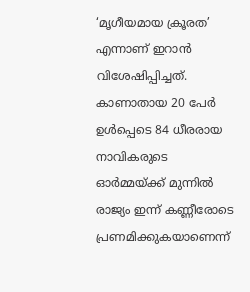‘മൃഗീയമായ ക്രൂരത’ എന്നാണ് ഇറാൻ വിശേഷിപ്പിച്ചത്. കാണാതായ 20 പേർ ഉൾപ്പെടെ 84 ധീരരായ നാവികരുടെ ഓർമ്മയ്ക്ക് മുന്നിൽ രാജ്യം ഇന്ന് കണ്ണീരോടെ പ്രണമിക്കുകയാണെന്ന്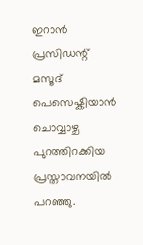ഇറാൻ പ്രസിഡന്റ് മസൂദ് പെസെഷ്കിയാൻ ചൊവ്വാഴ്ച പുറത്തിറക്കിയ പ്രസ്താവനയിൽ പറഞ്ഞു.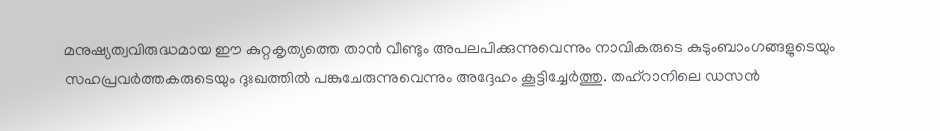മനുഷ്യത്വവിരുദ്ധമായ ഈ കുറ്റകൃത്യത്തെ താൻ വീണ്ടും അപലപിക്കുന്നുവെന്നും നാവികരുടെ കുടുംബാംഗങ്ങളുടെയും സഹപ്രവർത്തകരുടെയും ദുഃഖത്തിൽ പങ്കുചേരുന്നുവെന്നും അദ്ദേഹം കൂട്ടിച്ചേർത്തു. തഹ്റാനിലെ ഡസൻ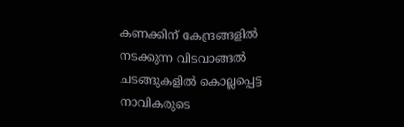കണക്കിന് കേന്ദ്രങ്ങളിൽ നടക്കുന്ന വിടവാങ്ങൽ ചടങ്ങുകളിൽ കൊല്ലപ്പെട്ട നാവികരുടെ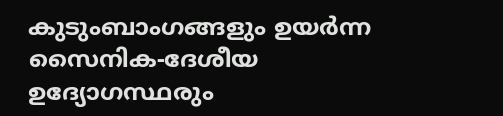കുടുംബാംഗങ്ങളും ഉയർന്ന സൈനിക-ദേശീയ ഉദ്യോഗസ്ഥരും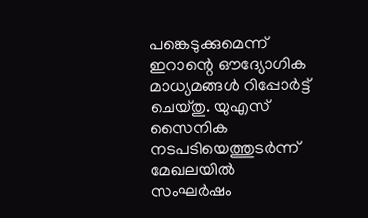പങ്കെടുക്കുമെന്ന് ഇറാന്റെ ഔദ്യോഗിക മാധ്യമങ്ങൾ റിപ്പോർട്ട് ചെയ്തു. യുഎസ് സൈനിക നടപടിയെത്തുടർന്ന് മേഖലയിൽ സംഘർഷം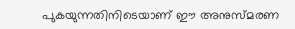പുകയുന്നതിനിടെയാണ് ഈ അനുസ്മരണ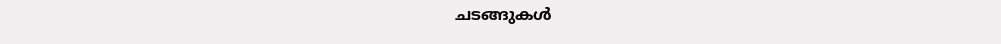ചടങ്ങുകൾ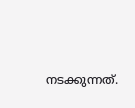നടക്കുന്നത്.